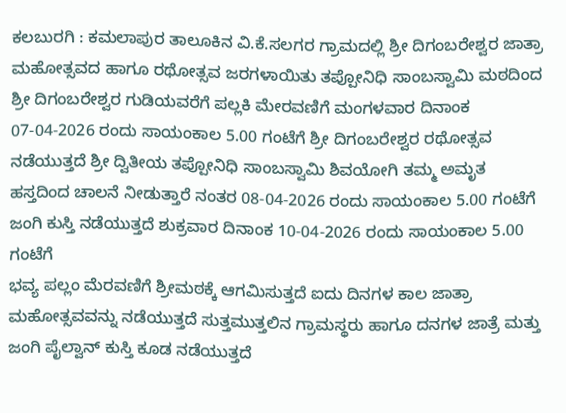ಕಲಬುರಗಿ : ಕಮಲಾಪುರ ತಾಲೂಕಿನ ವಿ.ಕೆ.ಸಲಗರ ಗ್ರಾಮದಲ್ಲಿ ಶ್ರೀ ದಿಗಂಬರೇಶ್ವರ ಜಾತ್ರಾ ಮಹೋತ್ಸವದ ಹಾಗೂ ರಥೋತ್ಸವ ಜರಗಳಾಯಿತು ತಪ್ಪೋನಿಧಿ ಸಾಂಬಸ್ವಾಮಿ ಮಠದಿಂದ ಶ್ರೀ ದಿಗಂಬರೇಶ್ವರ ಗುಡಿಯವರೆಗೆ ಪಲ್ಲಕಿ ಮೇರವಣಿಗೆ ಮಂಗಳವಾರ ದಿನಾಂಕ 07-04-2026 ರಂದು ಸಾಯಂಕಾಲ 5.00 ಗಂಟೆಗೆ ಶ್ರೀ ದಿಗಂಬರೇಶ್ವರ ರಥೋತ್ಸವ ನಡೆಯುತ್ತದೆ ಶ್ರೀ ದ್ವಿತೀಯ ತಪ್ಪೋನಿಧಿ ಸಾಂಬಸ್ವಾಮಿ ಶಿವಯೋಗಿ ತಮ್ಮ ಅಮೃತ ಹಸ್ತದಿಂದ ಚಾಲನೆ ನೀಡುತ್ತಾರೆ ನಂತರ 08-04-2026 ರಂದು ಸಾಯಂಕಾಲ 5.00 ಗಂಟೆಗೆ ಜಂಗಿ ಕುಸ್ತಿ ನಡೆಯುತ್ತದೆ ಶುಕ್ರವಾರ ದಿನಾಂಕ 10-04-2026 ರಂದು ಸಾಯಂಕಾಲ 5.00 ಗಂಟೆಗೆ
ಭವ್ಯ ಪಲ್ಲಂ ಮೆರವಣಿಗೆ ಶ್ರೀಮಠಕ್ಕೆ ಆಗಮಿಸುತ್ತದೆ ಐದು ದಿನಗಳ ಕಾಲ ಜಾತ್ರಾ ಮಹೋತ್ಸವವನ್ನು ನಡೆಯುತ್ತದೆ ಸುತ್ತಮುತ್ತಲಿನ ಗ್ರಾಮಸ್ಥರು ಹಾಗೂ ದನಗಳ ಜಾತ್ರೆ ಮತ್ತು ಜಂಗಿ ಪೈಲ್ವಾನ್ ಕುಸ್ತಿ ಕೂಡ ನಡೆಯುತ್ತದೆ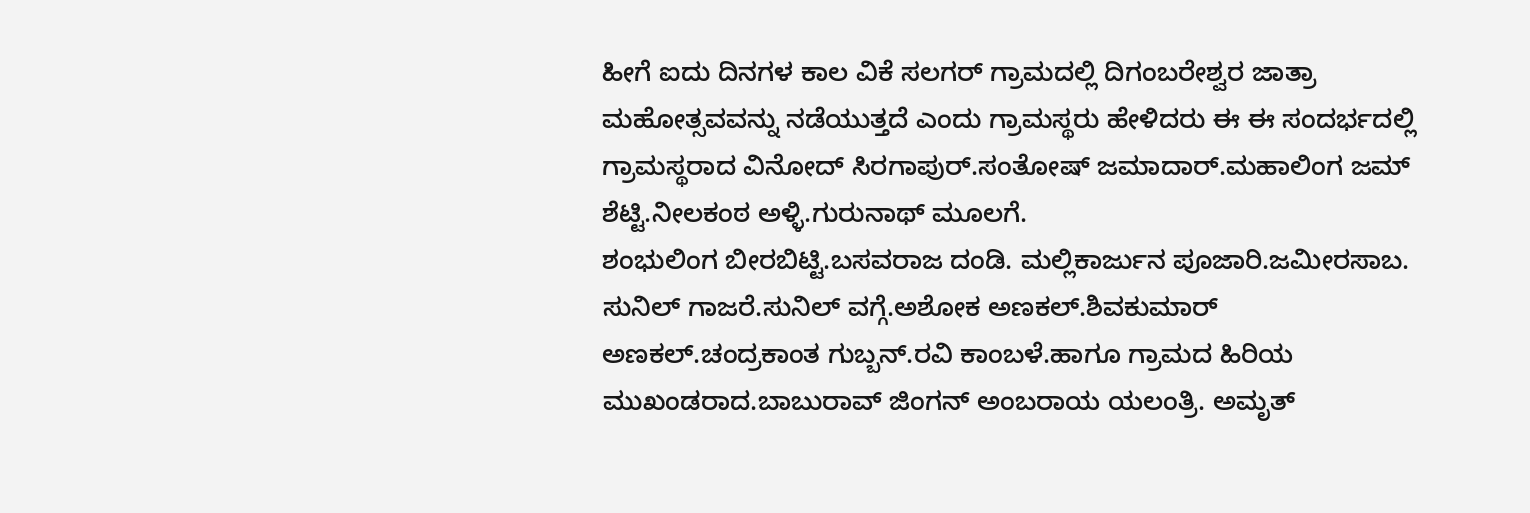ಹೀಗೆ ಐದು ದಿನಗಳ ಕಾಲ ವಿಕೆ ಸಲಗರ್ ಗ್ರಾಮದಲ್ಲಿ ದಿಗಂಬರೇಶ್ವರ ಜಾತ್ರಾ ಮಹೋತ್ಸವವನ್ನು ನಡೆಯುತ್ತದೆ ಎಂದು ಗ್ರಾಮಸ್ಥರು ಹೇಳಿದರು ಈ ಈ ಸಂದರ್ಭದಲ್ಲಿ ಗ್ರಾಮಸ್ಥರಾದ ವಿನೋದ್ ಸಿರಗಾಪುರ್.ಸಂತೋಷ್ ಜಮಾದಾರ್.ಮಹಾಲಿಂಗ ಜಮ್ ಶೆಟ್ಟಿ.ನೀಲಕಂಠ ಅಳ್ಳಿ.ಗುರುನಾಥ್ ಮೂಲಗೆ.
ಶಂಭುಲಿಂಗ ಬೀರಬಿಟ್ಟಿ.ಬಸವರಾಜ ದಂಡಿ. ಮಲ್ಲಿಕಾರ್ಜುನ ಪೂಜಾರಿ.ಜಮೀರಸಾಬ. ಸುನಿಲ್ ಗಾಜರೆ.ಸುನಿಲ್ ವಗ್ಗೆ.ಅಶೋಕ ಅಣಕಲ್.ಶಿವಕುಮಾರ್ ಅಣಕಲ್.ಚಂದ್ರಕಾಂತ ಗುಬ್ಬನ್.ರವಿ ಕಾಂಬಳೆ.ಹಾಗೂ ಗ್ರಾಮದ ಹಿರಿಯ ಮುಖಂಡರಾದ.ಬಾಬುರಾವ್ ಜಿಂಗನ್ ಅಂಬರಾಯ ಯಲಂತ್ರಿ. ಅಮೃತ್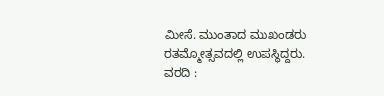ಮೀಸೆ. ಮುಂತಾದ ಮುಖಂಡರು ರತಮ್ಮೋತ್ಸವದಲ್ಲಿ ಉಪಸ್ಥಿದ್ದರು.
ವರದಿ :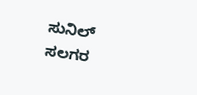ಸುನಿಲ್ ಸಲಗರ